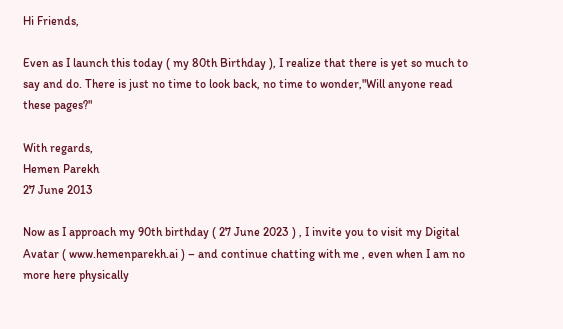Hi Friends,

Even as I launch this today ( my 80th Birthday ), I realize that there is yet so much to say and do. There is just no time to look back, no time to wonder,"Will anyone read these pages?"

With regards,
Hemen Parekh
27 June 2013

Now as I approach my 90th birthday ( 27 June 2023 ) , I invite you to visit my Digital Avatar ( www.hemenparekh.ai ) – and continue chatting with me , even when I am no more here physically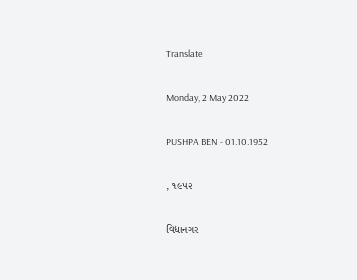Translate

Monday, 2 May 2022

PUSHPA BEN - 01.10.1952

, ૧૯૫૨

વિદ્યાનગર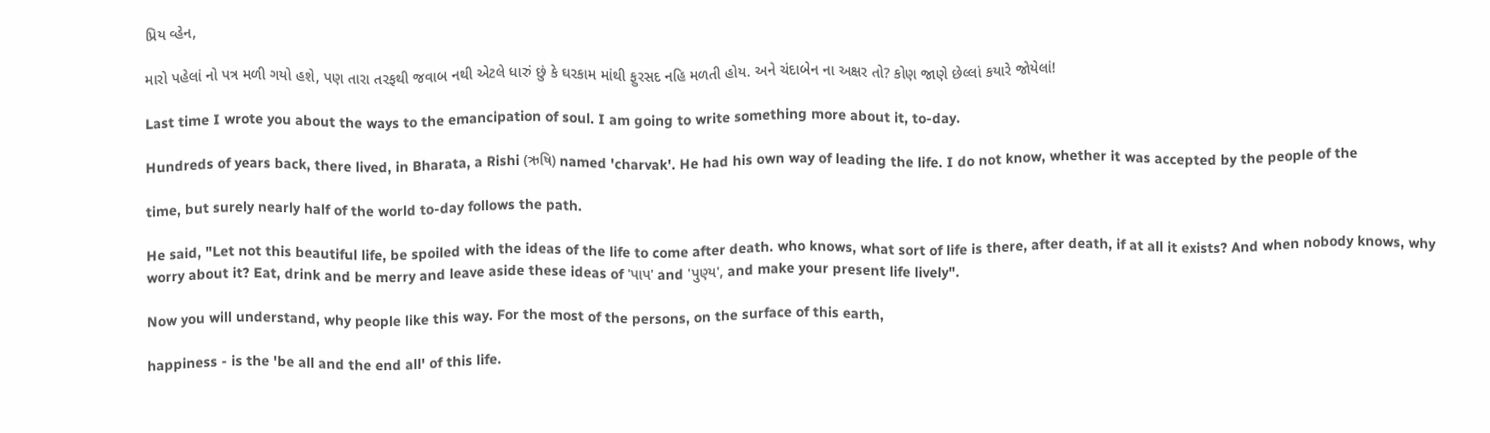પ્રિય વ્હેન,

મારો પહેલાં નો પત્ર મળી ગયો હશે, પણ તારા તરફથી જવાબ નથી એટલે ધારું છું કે ઘરકામ માંથી ફુરસદ નહિ મળતી હોય. અને ચંદાબેન ના અક્ષર તો? કોણ જાણે છેલ્લાં કયારે જોયેલાં!

Last time I wrote you about the ways to the emancipation of soul. I am going to write something more about it, to-day.

Hundreds of years back, there lived, in Bharata, a Rishi (ઋષિ) named 'charvak'. He had his own way of leading the life. I do not know, whether it was accepted by the people of the

time, but surely nearly half of the world to-day follows the path.

He said, "Let not this beautiful life, be spoiled with the ideas of the life to come after death. who knows, what sort of life is there, after death, if at all it exists? And when nobody knows, why worry about it? Eat, drink and be merry and leave aside these ideas of 'પાપ' and 'પુણ્ય', and make your present life lively".

Now you will understand, why people like this way. For the most of the persons, on the surface of this earth,

happiness - is the 'be all and the end all' of this life.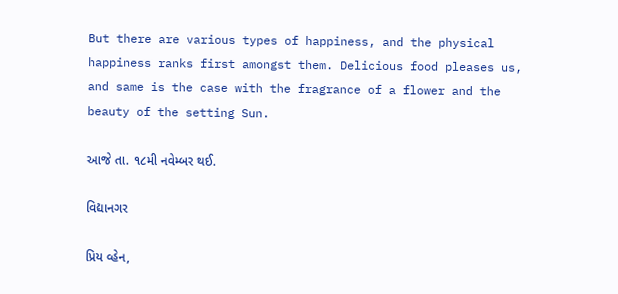But there are various types of happiness, and the physical happiness ranks first amongst them. Delicious food pleases us, and same is the case with the fragrance of a flower and the beauty of the setting Sun.

આજે તા. ૧૮મી નવેમ્બર થઈ.

વિદ્યાનગર

પ્રિય વ્હેન,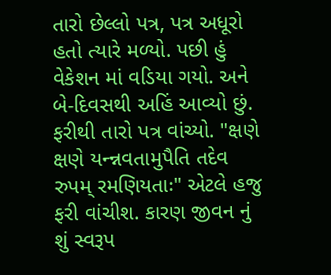તારો છેલ્લો પત્ર, પત્ર અધૂરો હતો ત્યારે મળ્યો. પછી હું વેકેશન માં વડિયા ગયો. અને બે-દિવસથી અહિં આવ્યો છું. ફરીથી તારો પત્ર વાંચ્યો. "ક્ષણે ક્ષણે યન્ન્નવતામુપૈતિ તદેવ રુપમ્ રમણિયતાઃ" એટલે હજુ ફરી વાંચીશ. કારણ જીવન નું શું સ્વરૂપ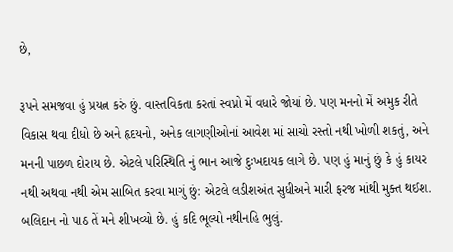છે,

રૂપને સમજવા હું પ્રયત્ન કરું છું. વાસ્તવિકતા કરતાં સ્વપ્નો મેં વધારે જોયાં છે. પણ મનનો મેં અમુક રીતે વિકાસ થવા દીધો છે અને હૃદયનો, અનેક લાગણીઓનાં આવેશ માં સાચો રસ્તો નથી ખોળી શકતું, અને મનની પાછળ દોરાય છે. એટલે પરિસ્થિતિ નું ભાન આજે દુઃખદાયક લાગે છે. પણ હું માનું છું કે હું કાયર નથી અથવા નથી એમ સાબિત કરવા માગું છું: એટલે લડીશઅંત સુધીઅને મારી ફરજ માંથી મુક્ત થઈશ. બલિદાન નો પાઠ તેં મને શીખવ્યો છે. હું કદિ ભૂલ્યો નથીનહિ ભુલું.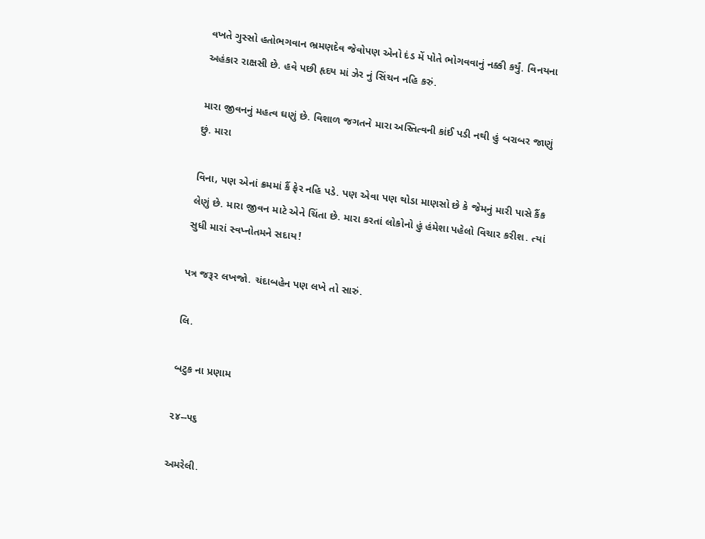વખતે ગુસ્સો હતોભગવાન ભ્રમણદેવ જેવોપણ એનો દંડ મેં પોતે ભોગવવાનું નક્કી કર્યું. વિનયના અહંકાર રાક્ષસી છે. હવે પછી હૃદય માં ઝેર નું સિંચન નહિ કરું.

મારા જીવનનું મહત્વ ઘણું છે. વિશાળ જગતને મારા અસ્તિત્વની કાંઈ પડી નથી હું બરાબર જાણું છું. મારા

વિના, પણ એનાં ક્રમમાં કૈં ફેર નહિ પડે. પણ એવા પણ થોડા માણસો છે કે જેમનું મારી પાસે કૈંક લેણું છે. મારા જીવન માટે એને ચિંતા છે. મારા કરતાં લોકોનો હું હંમેશા પહેલો વિચાર કરીશ. ત્યાં સુધી મારાં સ્વપ્નોતમને સદાય!

પત્ર જરૂર લખજો. ચંદાબહેન પણ લખે તો સારું.

લિ.

બટુક ના પ્રણામ

૨૪--૫૬

અમરેલી.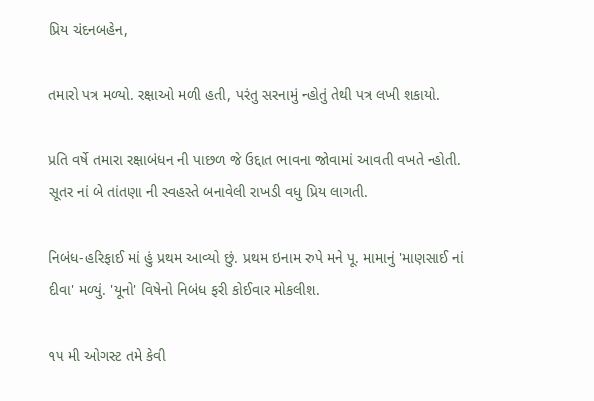પ્રિય ચંદનબહેન,

તમારો પત્ર મળ્યો. રક્ષાઓ મળી હતી, પરંતુ સરનામું ન્હોતું તેથી પત્ર લખી શકાયો.

પ્રતિ વર્ષે તમારા રક્ષાબંધન ની પાછળ જે ઉદ્દાત ભાવના જોવામાં આવતી વખતે ન્હોતી. સૂતર નાં બે તાંતણા ની સ્વહસ્તે બનાવેલી રાખડી વધુ પ્રિય લાગતી.

નિબંધ-હરિફાઈ માં હું પ્રથમ આવ્યો છું. પ્રથમ ઇનામ રુપે મને પૂ. મામાનું 'માણસાઈ નાં દીવા' મળ્યું. 'યૂનો' વિષેનો નિબંધ ફરી કોઈવાર મોકલીશ.

૧૫ મી ઓગસ્ટ તમે કેવી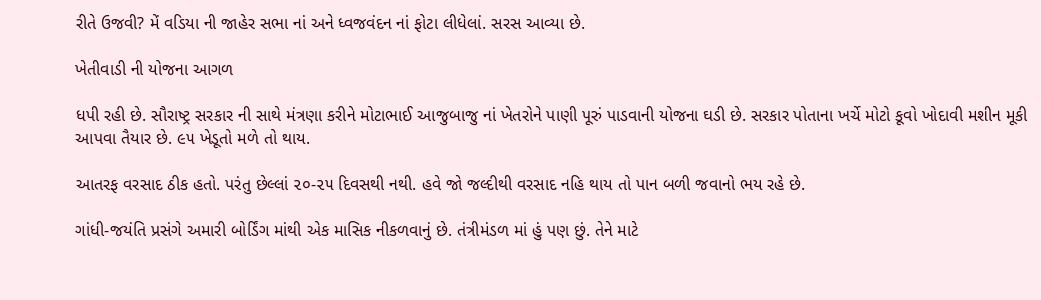રીતે ઉજવી? મેં વડિયા ની જાહેર સભા નાં અને ધ્વજવંદન નાં ફોટા લીધેલાં. સરસ આવ્યા છે.

ખેતીવાડી ની યોજના આગળ

ધપી રહી છે. સૌરાષ્ટ્ર સરકાર ની સાથે મંત્રણા કરીને મોટાભાઈ આજુબાજુ નાં ખેતરોને પાણી પૂરું પાડવાની યોજના ઘડી છે. સરકાર પોતાના ખર્ચે મોટો કૂવો ખોદાવી મશીન મૂકી આપવા તૈયાર છે. ૯૫ ખેડૂતો મળે તો થાય.

આતરફ વરસાદ ઠીક હતો. પરંતુ છેલ્લાં ૨૦-૨૫ દિવસથી નથી. હવે જો જલ્દીથી વરસાદ નહિ થાય તો પાન બળી જવાનો ભય રહે છે.

ગાંધી-જયંતિ પ્રસંગે અમારી બોર્ડિંગ માંથી એક માસિક નીકળવાનું છે. તંત્રીમંડળ માં હું પણ છું. તેને માટે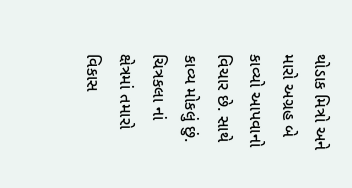થોડાક મિત્રો અને મારો અગ્રહ બે કાવ્યો આપવાનો વિચાર છે. સાથે કાવ્ય મોકલું છું. ચિત્રકલા નાં ક્ષેત્રમાં તમારો વિકાસ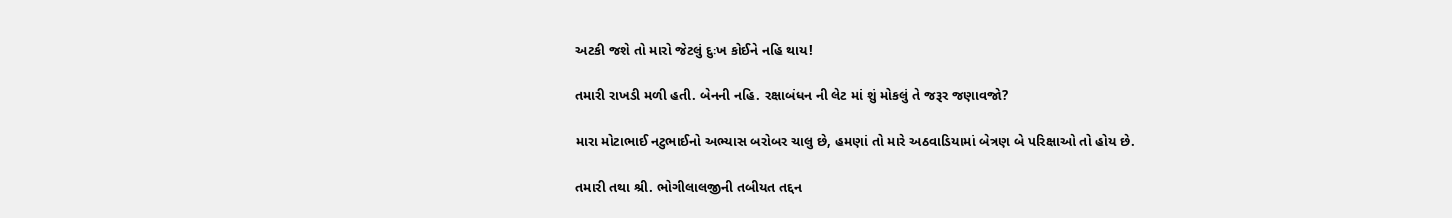અટકી જશે તો મારો જેટલું દુઃખ કોઈને નહિ થાય!

તમારી રાખડી મળી હતી. બેનની નહિ. રક્ષાબંધન ની લેટ માં શું મોકલું તે જરૂર જણાવજો?

મારા મોટાભાઈ નટુભાઈનો અભ્યાસ બરોબર ચાલુ છે, હમણાં તો મારે અઠવાડિયામાં બેત્રણ બે પરિક્ષાઓ તો હોય છે.

તમારી તથા શ્રી. ભોગીલાલજીની તબીયત તદ્દન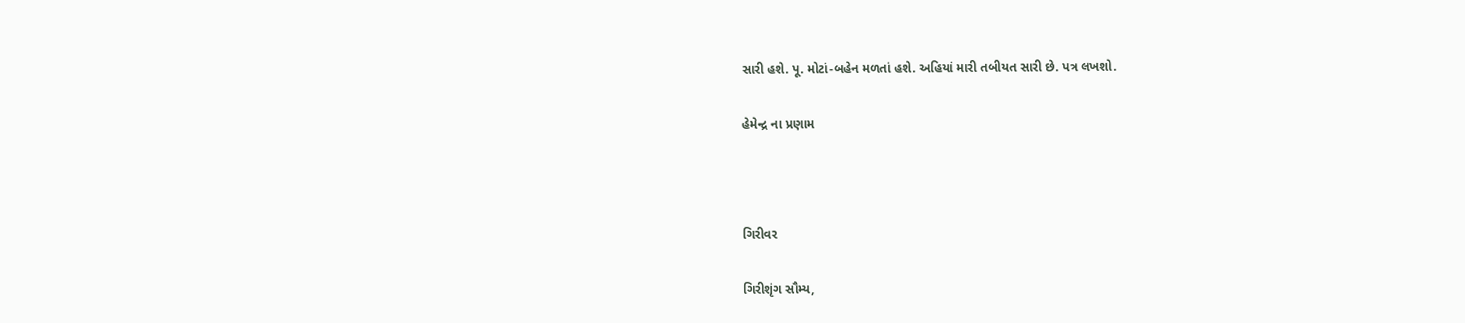સારી હશે. પૂ. મોટાં-બહેન મળતાં હશે. અહિયાં મારી તબીયત સારી છે. પત્ર લખશો.

હેમેન્દ્ર ના પ્રણામ



ગિરીવર

ગિરીશૃંગ સૌમ્ય,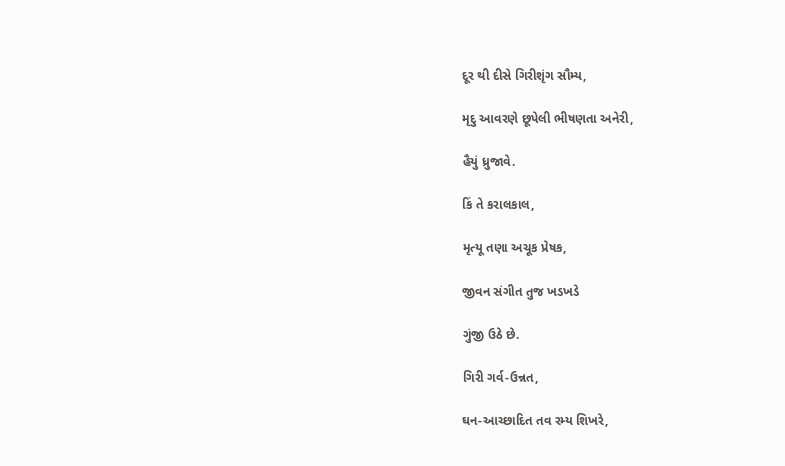દૂર થી દીસે ગિરીશૃંગ સૌમ્ય,

મૃદુ આવરણે છૂપેલી ભીષણતા અનેરી,

હૈયું ધ્રુજાવે.

કિં તે કરાલકાલ,

મૃત્યૂ તણા અચૂક પ્રેષક,

જીવન સંગીત તુજ ખડખડે

ગુંજી ઉઠે છે.

ગિરી ગર્વ-ઉન્નત,

ઘન-આચ્છાદિત તવ રમ્ય શિખરે,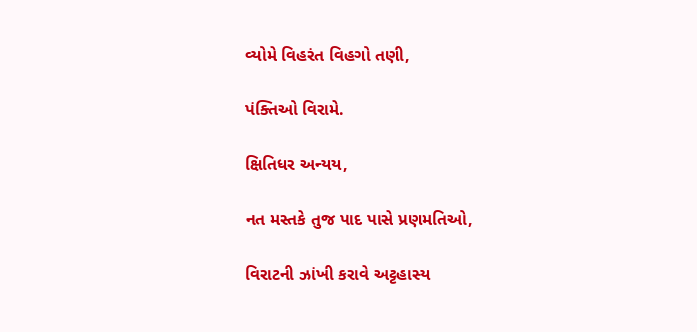વ્યોમે વિહરંત વિહગો તણી,

પંક્તિઓ વિરામે.

ક્ષિતિધર અન્યય,

નત મસ્તકે તુજ પાદ પાસે પ્રણમતિઓ,

વિરાટની ઝાંખી કરાવે અટ્ટહાસ્ય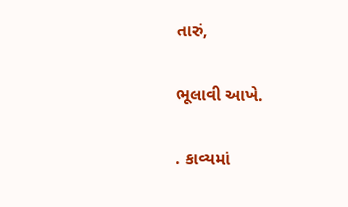તારું,

ભૂલાવી આખે.

. કાવ્યમાં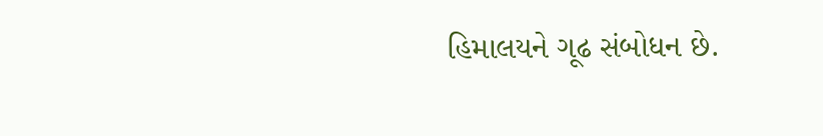હિમાલયને ગૂઢ સંબોધન છે.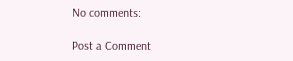No comments:

Post a Comment